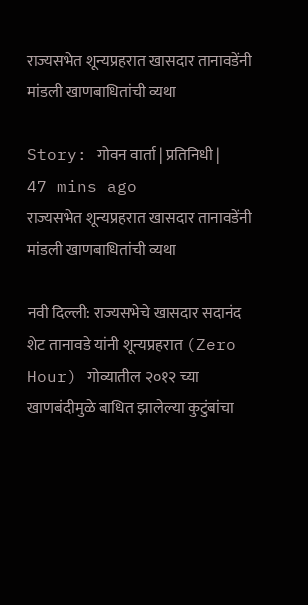राज्यसभेत शून्यप्रहरात खासदार तानावडेंनी मांडली खाणबाधितांची व्यथा

Story: गोवन वार्ता | प्रतिनिधी |
47 mins ago
राज्यसभेत शून्यप्रहरात खासदार तानावडेंनी मांडली खाणबाधितांची व्यथा

नवी दिल्ली: राज्यसभेचे खासदार सदानंद शेट तानावडे यांनी शून्यप्रहरात (Zero Hour) गोव्यातील २०१२ च्या खाणबंदीमुळे बाधित झालेल्या कुटुंबांचा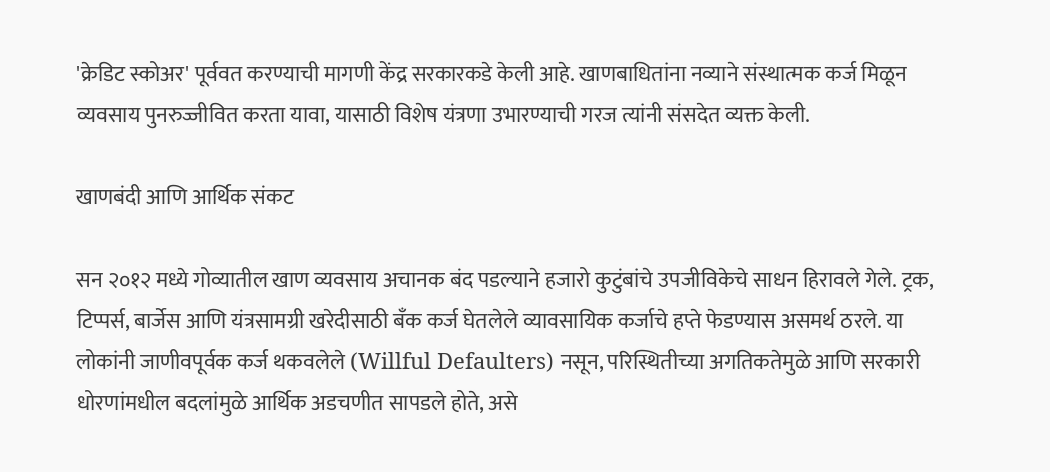'क्रेडिट स्कोअर' पूर्ववत करण्याची मागणी केंद्र सरकारकडे केली आहे. खाणबाधितांना नव्याने संस्थात्मक कर्ज मिळून व्यवसाय पुनरुज्जीवित करता यावा, यासाठी विशेष यंत्रणा उभारण्याची गरज त्यांनी संसदेत व्यक्त केली.

खाणबंदी आणि आर्थिक संकट

सन २०१२ मध्ये गोव्यातील खाण व्यवसाय अचानक बंद पडल्याने हजारो कुटुंबांचे उपजीविकेचे साधन हिरावले गेले. ट्रक, टिप्पर्स, बार्जेस आणि यंत्रसामग्री खरेदीसाठी बँक कर्ज घेतलेले व्यावसायिक कर्जाचे हप्ते फेडण्यास असमर्थ ठरले. या लोकांनी जाणीवपूर्वक कर्ज थकवलेले (Willful Defaulters) नसून, परिस्थितीच्या अगतिकतेमुळे आणि सरकारी धोरणांमधील बदलांमुळे आर्थिक अडचणीत सापडले होते, असे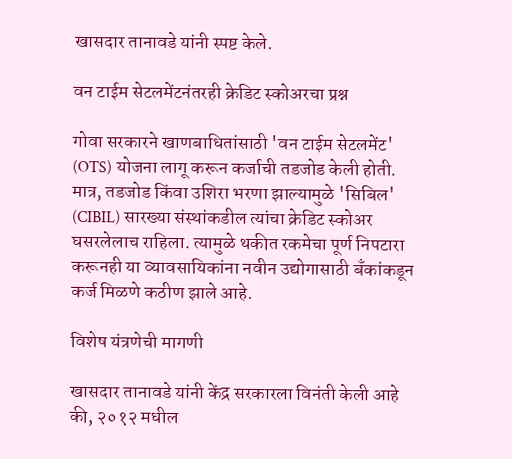खासदार तानावडे यांनी स्पष्ट केले.

वन टाईम सेटलमेंटनंतरही क्रेडिट स्कोअरचा प्रश्न

गोवा सरकारने खाणबाधितांसाठी 'वन टाईम सेटलमेंट' (OTS) योजना लागू करून कर्जाची तडजोड केली होती. मात्र, तडजोड किंवा उशिरा भरणा झाल्यामुळे 'सिबिल' (CIBIL) सारख्या संस्थांकडील त्यांचा क्रेडिट स्कोअर घसरलेलाच राहिला. त्यामुळे थकीत रकमेचा पूर्ण निपटारा करूनही या व्यावसायिकांना नवीन उद्योगासाठी बँकांकडून कर्ज मिळणे कठीण झाले आहे.

विशेष यंत्रणेची मागणी

खासदार तानावडे यांनी केंद्र सरकारला विनंती केली आहे की, २०१२ मधील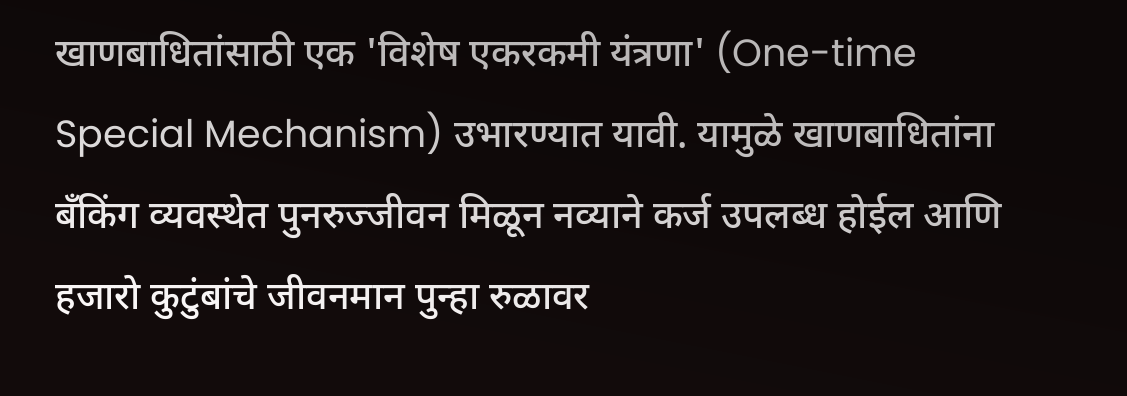खाणबाधितांसाठी एक 'विशेष एकरकमी यंत्रणा' (One-time Special Mechanism) उभारण्यात यावी. यामुळे खाणबाधितांना बँकिंग व्यवस्थेत पुनरुज्जीवन मिळून नव्याने कर्ज उपलब्ध होईल आणि हजारो कुटुंबांचे जीवनमान पुन्हा रुळावर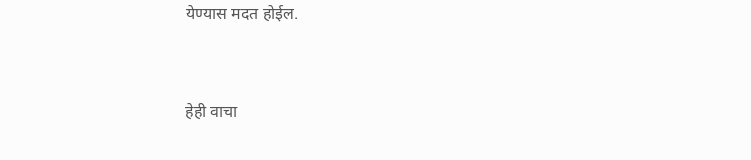येण्यास मदत होईल.


हेही वाचा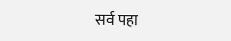सर्व पहा